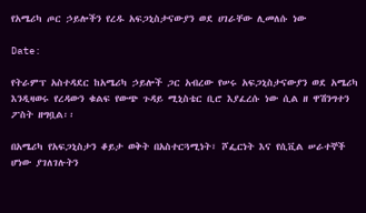የአሜሪካ ጦር ኃይሎችን የረዱ አፍጋኒስታናውያን ወደ ሀገራቸው ሊመለሱ ነው

Date:

የትራምፕ አስተዳደር ከአሜሪካ ኃይሎች ጋር አብረው የሠሩ አፍጋኒስታናውያን ወደ አሜሪካ እንዲዛወሩ የረዳውን ቁልፍ የውጭ ጉዳይ ሚኒስቴር ቢሮ እያፈረሱ ነው ሲል ዘ ዋሽንግተን ፖስት ዘግቧል፡፡

በአሜሪካ የአፍጋኒስታን ቆይታ ወቅት በአስተርጓሚነት፣ ሾፌርነት እና የሲቪል ሠራተኞች ሆነው ያገለገሉትን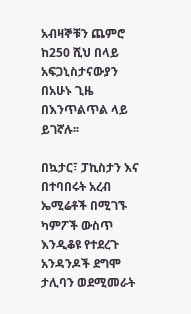አብዛኞቹን ጨምሮ ከ250 ሺህ በላይ አፍጋኒስታናውያን በአሁኑ ጊዜ በእንጥልጥል ላይ ይገኛሉ፡፡

በኳታር፣ ፓኪስታን እና በተባበሩት አረብ ኤሚሬቶች በሚገኙ ካምፖች ውስጥ እንዲቆዩ የተደረጉ አንዳንዶች ደግሞ ታሊባን ወደሚመራት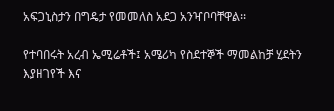አፍጋኒስታን በግዴታ የመመለስ አደጋ አንዣቦባቸዋል፡፡

የተባበሩት አረብ ኤሚሬቶች፤ አሜሪካ የስደተኞች ማመልከቻ ሂደትን እያዘገየች እና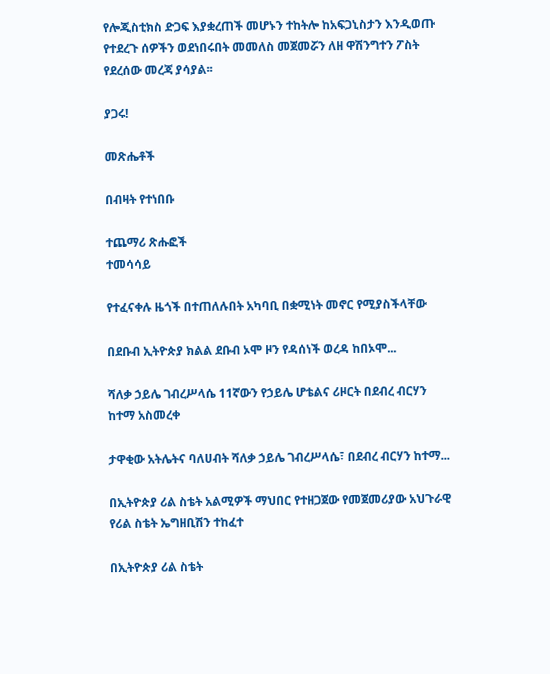የሎጂስቲክስ ድጋፍ እያቋረጠች መሆኑን ተከትሎ ከአፍጋኒስታን እንዲወጡ የተደረጉ ሰዎችን ወደነበሩበት መመለስ መጀመሯን ለዘ ዋሽንግተን ፖስት የደረሰው መረጃ ያሳያል፡፡

ያጋሩ!

መጽሔቶች

በብዛት የተነበቡ

ተጨማሪ ጽሑፎች
ተመሳሳይ

የተፈናቀሉ ዜጎች በተጠለሉበት አካባቢ በቋሚነት መኖር የሚያስችላቸው

በደቡብ ኢትዮጵያ ክልል ደቡብ ኦሞ ዞን የዳሰነች ወረዳ ከበኦሞ...

ሻለቃ ኃይሌ ገብረሥላሴ 11ኛውን የኃይሌ ሆቴልና ሪዞርት በደብረ ብርሃን ከተማ አስመረቀ

ታዋቂው አትሌትና ባለሀብት ሻለቃ ኃይሌ ገብረሥላሴ፣ በደብረ ብርሃን ከተማ...

በኢትዮጵያ ሪል ስቴት አልሚዎች ማህበር የተዘጋጀው የመጀመሪያው አህጉራዊ የሪል ስቴት ኤግዘቢሽን ተከፈተ

በኢትዮጵያ ሪል ስቴት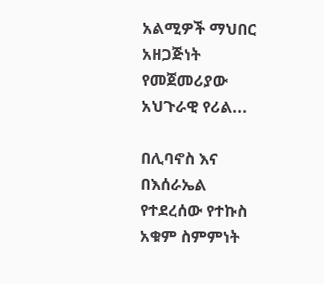አልሚዎች ማህበር አዘጋጅነት የመጀመሪያው አህጉራዊ የሪል...

በሊባኖስ እና በእሰራኤል የተደረሰው የተኩስ አቁም ስምምነት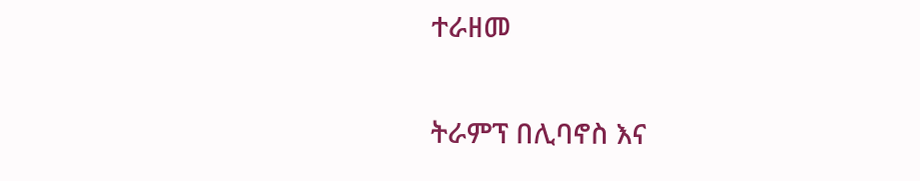ተራዘመ

ትራምፕ በሊባኖስ እና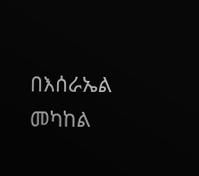በእሰራኤል መካከል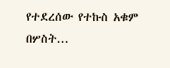የተደረሰው የተኩስ አቁም በሦስት...